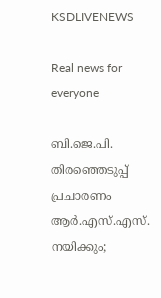KSDLIVENEWS

Real news for everyone

ബി.ജെ.പി. തിരഞ്ഞെടുപ്പ് പ്രചാരണം ആർ.എസ്.എസ്. നയിക്കും;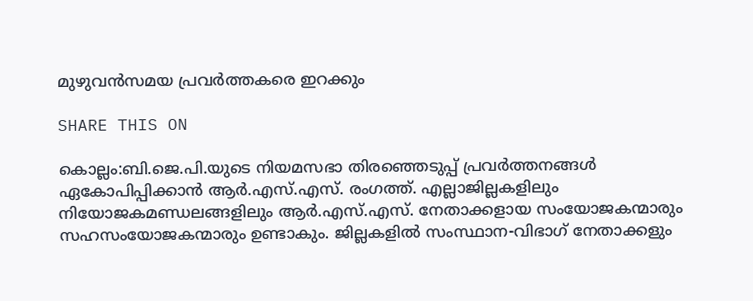മുഴുവന്‍സമയ പ്രവർത്തകരെ ഇറക്കും

SHARE THIS ON

കൊല്ലം:ബി.ജെ.പി.യുടെ നിയമസഭാ തിരഞ്ഞെടുപ്പ് പ്രവർത്തനങ്ങൾ ഏകോപിപ്പിക്കാൻ ആർ.എസ്.എസ്. രംഗത്ത്. എല്ലാജില്ലകളിലും നിയോജകമണ്ഡലങ്ങളിലും ആർ.എസ്.എസ്. നേതാക്കളായ സംയോജകന്മാരും സഹസംയോജകന്മാരും ഉണ്ടാകും. ജില്ലകളിൽ സംസ്ഥാന-വിഭാഗ് നേതാക്കളും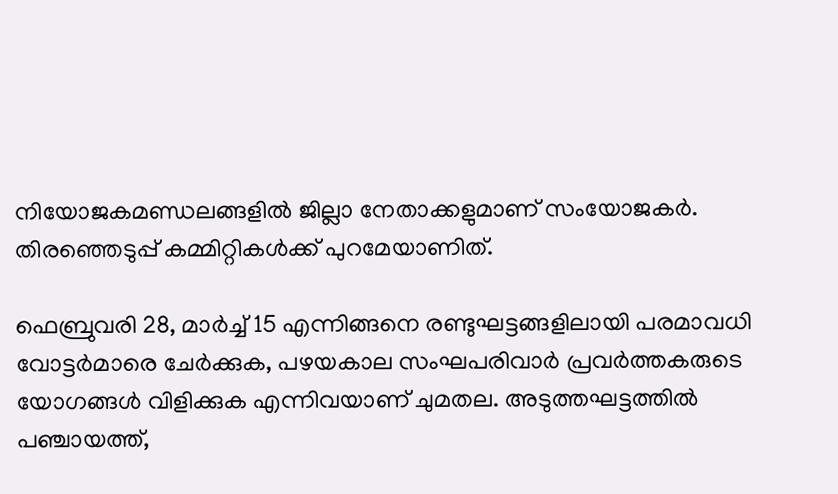നിയോജകമണ്ഡലങ്ങളിൽ ജില്ലാ നേതാക്കളുമാണ് സംയോജകർ. തിരഞ്ഞെടുപ്പ് കമ്മിറ്റികൾക്ക് പുറമേയാണിത്.

ഫെബ്രുവരി 28, മാർച്ച് 15 എന്നിങ്ങനെ രണ്ടുഘട്ടങ്ങളിലായി പരമാവധി വോട്ടർമാരെ ചേർക്കുക, പഴയകാല സംഘപരിവാർ പ്രവർത്തകരുടെ യോഗങ്ങൾ വിളിക്കുക എന്നിവയാണ് ചുമതല. അടുത്തഘട്ടത്തിൽ പഞ്ചായത്ത്,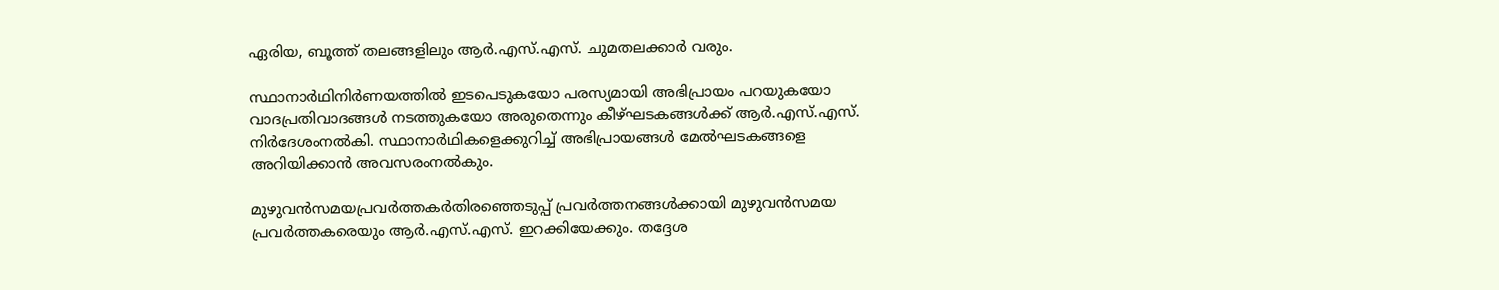ഏരിയ, ബൂത്ത് തലങ്ങളിലും ആർ.എസ്.എസ്. ചുമതലക്കാർ വരും.

സ്ഥാനാർഥിനിർണയത്തിൽ ഇടപെടുകയോ പരസ്യമായി അഭിപ്രായം പറയുകയോ വാദപ്രതിവാദങ്ങൾ നടത്തുകയോ അരുതെന്നും കീഴ്ഘടകങ്ങൾക്ക് ആർ.എസ്.എസ്. നിർദേശംനൽകി. സ്ഥാനാർഥികളെക്കുറിച്ച് അഭിപ്രായങ്ങൾ മേൽഘടകങ്ങളെ അറിയിക്കാൻ അവസരംനൽകും.

മുഴുവൻസമയപ്രവർത്തകർതിരഞ്ഞെടുപ്പ് പ്രവർത്തനങ്ങൾക്കായി മുഴുവൻസമയ പ്രവർത്തകരെയും ആർ.എസ്.എസ്. ഇറക്കിയേക്കും. തദ്ദേശ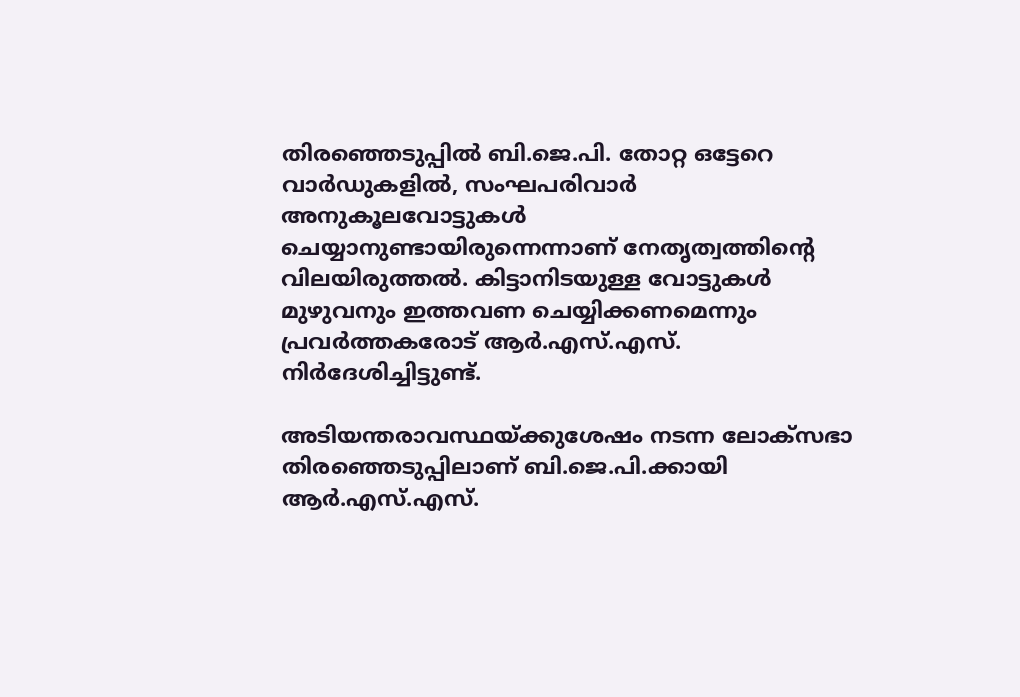തിരഞ്ഞെടുപ്പിൽ ബി.ജെ.പി. തോറ്റ ഒട്ടേറെ വാർഡുകളിൽ, സംഘപരിവാർ അനുകൂലവോട്ടുകൾ ചെയ്യാനുണ്ടായിരുന്നെന്നാണ് നേതൃത്വത്തിന്റെ വിലയിരുത്തൽ. കിട്ടാനിടയുള്ള വോട്ടുകൾ മുഴുവനും ഇത്തവണ ചെയ്യിക്കണമെന്നും പ്രവർത്തകരോട് ആർ.എസ്.എസ്. നിർദേശിച്ചിട്ടുണ്ട്.

അടിയന്തരാവസ്ഥയ്ക്കുശേഷം നടന്ന ലോക്സഭാ തിരഞ്ഞെടുപ്പിലാണ് ബി.ജെ.പി.ക്കായി ആർ.എസ്.എസ്.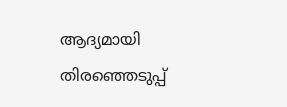ആദ്യമായി തിരഞ്ഞെടുപ്പ്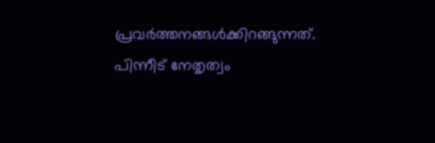പ്രവർത്തനങ്ങൾക്കിറങ്ങുന്നത്. പിന്നീട് നേതൃത്വം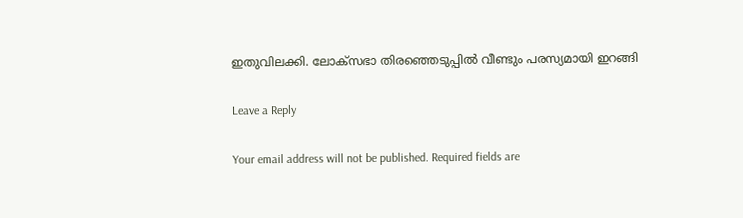ഇതുവിലക്കി. ലോക്സഭാ തിരഞ്ഞെടുപ്പിൽ വീണ്ടും പരസ്യമായി ഇറങ്ങി

Leave a Reply

Your email address will not be published. Required fields are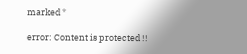marked *

error: Content is protected !!